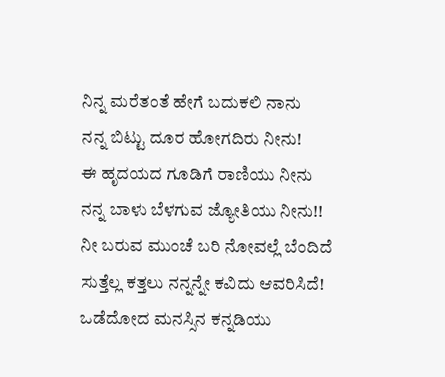ನಿನ್ನ ಮರೆತಂತೆ ಹೇಗೆ ಬದುಕಲಿ ನಾನು
ನನ್ನ ಬಿಟ್ಟು ದೂರ ಹೋಗದಿರು ನೀನು!
ಈ ಹೃದಯದ ಗೂಡಿಗೆ ರಾಣಿಯು ನೀನು
ನನ್ನ ಬಾಳು ಬೆಳಗುವ ಜ್ಯೋತಿಯು ನೀನು!!
ನೀ ಬರುವ ಮುಂಚೆ ಬರಿ ನೋವಲ್ಲೆ ಬೆಂದಿದೆ
ಸುತ್ತೆಲ್ಲ ಕತ್ತಲು ನನ್ನನ್ನೇ ಕವಿದು ಆವರಿಸಿದೆ!
ಒಡೆದೋದ ಮನಸ್ಸಿನ ಕನ್ನಡಿಯು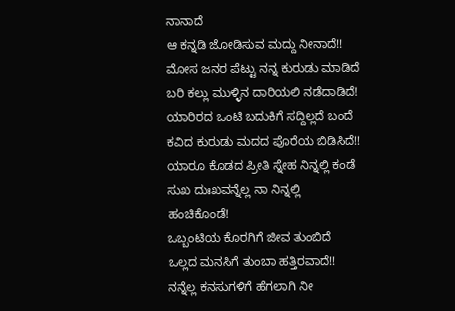ನಾನಾದೆ
ಆ ಕನ್ನಡಿ ಜೋಡಿಸುವ ಮದ್ದು ನೀನಾದೆ!!
ಮೋಸ ಜನರ ಪೆಟ್ಟು ನನ್ನ ಕುರುಡು ಮಾಡಿದೆ
ಬರಿ ಕಲ್ಲು ಮುಳ್ಳಿನ ದಾರಿಯಲಿ ನಡೆದಾಡಿದೆ!
ಯಾರಿರದ ಒಂಟಿ ಬದುಕಿಗೆ ಸದ್ದಿಲ್ಲದೆ ಬಂದೆ
ಕವಿದ ಕುರುಡು ಮದದ ಪೊರೆಯ ಬಿಡಿಸಿದೆ!!
ಯಾರೂ ಕೊಡದ ಪ್ರೀತಿ ಸ್ನೇಹ ನಿನ್ನಲ್ಲಿ ಕಂಡೆ
ಸುಖ ದುಃಖವನ್ನೆಲ್ಲ ನಾ ನಿನ್ನಲ್ಲಿ ಹಂಚಿಕೊಂಡೆ!
ಒಬ್ಬಂಟಿಯ ಕೊರಗಿಗೆ ಜೀವ ತುಂಬಿದೆ
ಒಲ್ಲದ ಮನಸಿಗೆ ತುಂಬಾ ಹತ್ತಿರವಾದೆ!!
ನನ್ನೆಲ್ಲ ಕನಸುಗಳಿಗೆ ಹೆಗಲಾಗಿ ನೀ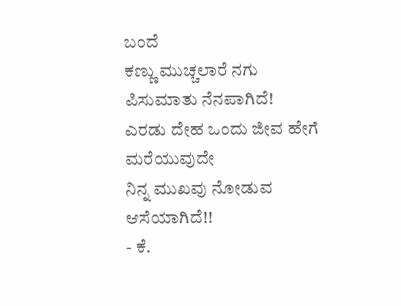ಬಂದೆ
ಕಣ್ಣು ಮುಚ್ಚಲಾರೆ ನಗು ಪಿಸುಮಾತು ನೆನಪಾಗಿದೆ!
ಎರಡು ದೇಹ ಒಂದು ಜೀವ ಹೇಗೆ ಮರೆಯುವುದೇ
ನಿನ್ನ ಮುಖವು ನೋಡುವ ಆಸೆಯಾಗಿದೆ!!
- ಕೆ.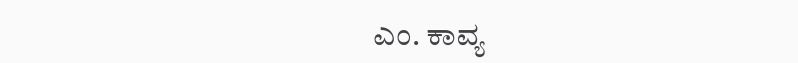ಎಂ. ಕಾವ್ಯ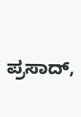ಪ್ರಸಾದ್,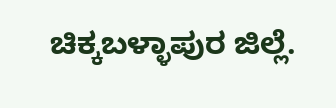ಚಿಕ್ಕಬಳ್ಳಾಪುರ ಜಿಲ್ಲೆ.